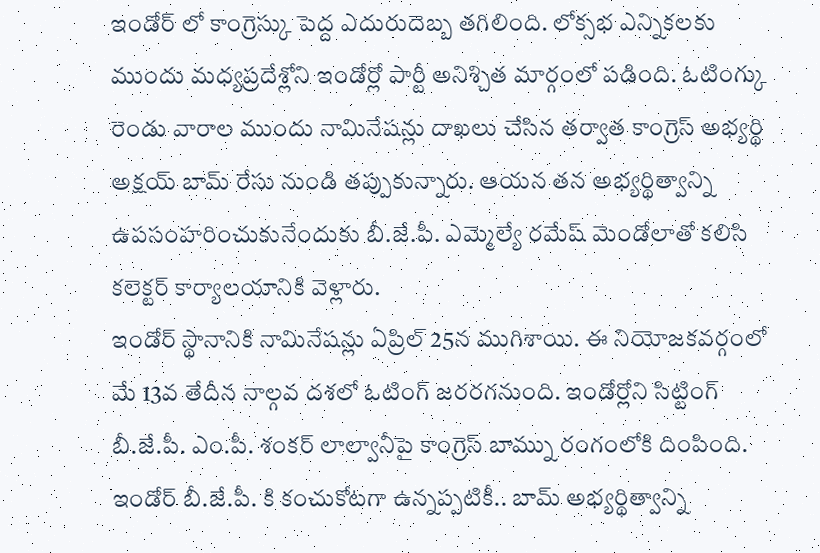ఇండోర్ లో కాంగ్రెస్కు పెద్ద ఎదురుదెబ్బ తగిలింది. లోక్సభ ఎన్నికలకు ముందు మధ్యప్రదేశ్లోని ఇండోర్లో పార్టీ అనిశ్చిత మార్గంలో పడింది. ఓటింగ్కు రెండు వారాల ముందు నామినేషన్లు దాఖలు చేసిన తర్వాత కాంగ్రెస్ అభ్యర్థి అక్షయ్ బామ్ రేసు నుండి తప్పుకున్నారు. ఆయన తన అభ్యర్థిత్వాన్ని ఉపసంహరించుకునేందుకు బీ.జే.పీ. ఎమ్మెల్యే రమేష్ మెండోలాతో కలిసి కలెక్టర్ కార్యాలయానికి వెళ్లారు.
ఇండోర్ స్థానానికి నామినేషన్లు ఏప్రిల్ 25న ముగిశాయి. ఈ నియోజకవర్గంలో మే 13వ తేదీన నాల్గవ దశలో ఓటింగ్ జరరగనుంది. ఇండోర్లోని సిట్టింగ్ బీ.జే.పీ. ఎం.పీ. శంకర్ లాల్వానీపై కాంగ్రెస్ బామ్ను రంగంలోకి దింపింది. ఇండోర్ బీ.జే.పీ. కి కంచుకోటగా ఉన్నప్పటికీ.. బామ్ అభ్యర్థిత్వాన్ని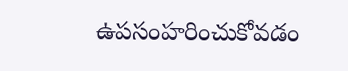ఉపసంహరించుకోవడం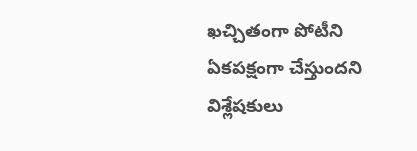ఖచ్చితంగా పోటీని ఏకపక్షంగా చేస్తుందని విశ్లేషకులు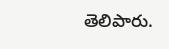తెలిపారు.